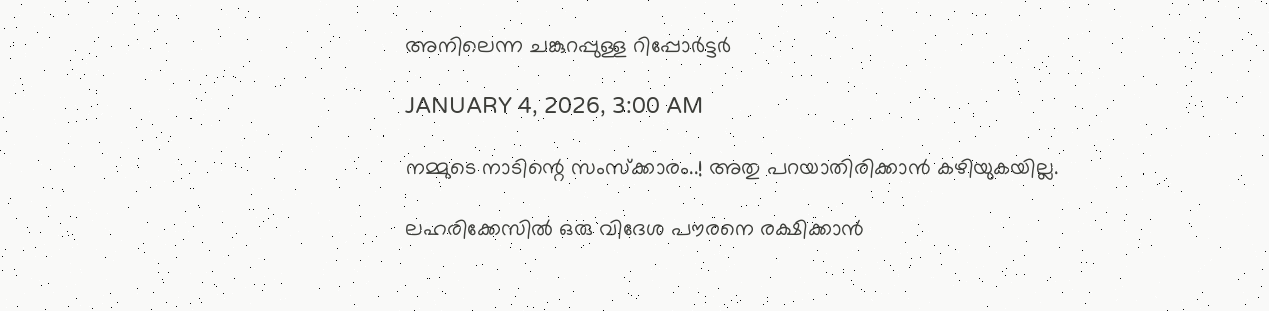അനിലെന്ന ചങ്കുറപ്പുള്ള റിപ്പോർട്ടർ

JANUARY 4, 2026, 3:00 AM

നമ്മുടെ നാടിന്റെ സംസ്‌ക്കാരം..! അതു പറയാതിരിക്കാൻ കഴിയുകയില്ല.

ലഹരിക്കേസിൽ ഒരു വിദേശ പൗരനെ രക്ഷിക്കാൻ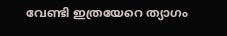വേണ്ടി ഇത്രയേറെ ത്യാഗം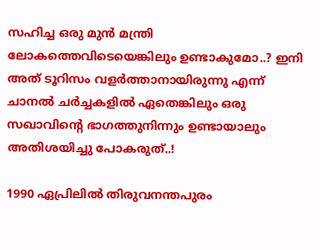സഹിച്ച ഒരു മുൻ മന്ത്രി ലോകത്തെവിടെയെങ്കിലും ഉണ്ടാകുമോ..? ഇനി അത് ടൂറിസം വളർത്താനായിരുന്നു എന്ന് ചാനൽ ചർച്ചകളിൽ ഏതെങ്കിലും ഒരു സഖാവിന്റെ ഭാഗത്തുനിന്നും ഉണ്ടായാലും അതിശയിച്ചു പോകരുത്..!

1990 ഏപ്രിലിൽ തിരുവനന്തപുരം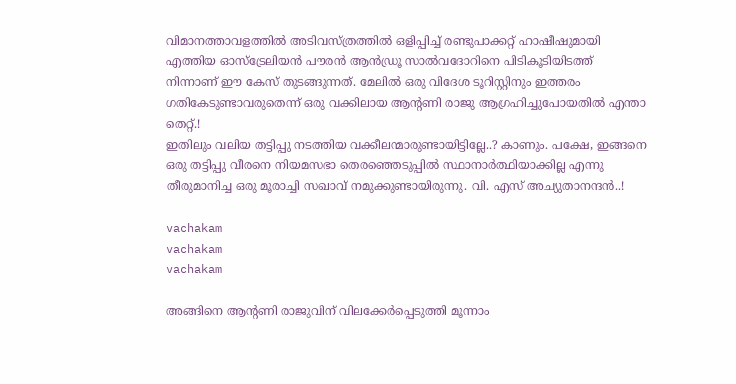വിമാനത്താവളത്തിൽ അടിവസ്ത്രത്തിൽ ഒളിപ്പിച്ച് രണ്ടുപാക്കറ്റ് ഹാഷീഷുമായി എത്തിയ ഓസ്‌ട്രേലിയൻ പൗരൻ ആൻഡ്രൂ സാൽവദോറിനെ പിടികൂടിയിടത്ത് നിന്നാണ് ഈ കേസ് തുടങ്ങുന്നത്. മേലിൽ ഒരു വിദേശ ടൂറിസ്റ്റിനും ഇത്തരം ഗതികേടുണ്ടാവരുതെന്ന് ഒരു വക്കിലായ ആന്റണി രാജു ആഗ്രഹിച്ചുപോയതിൽ എന്താ തെറ്റ്.!
ഇതിലും വലിയ തട്ടിപ്പു നടത്തിയ വക്കീലന്മാരുണ്ടായിട്ടില്ലേ..? കാണും. പക്ഷേ, ഇങ്ങനെ ഒരു തട്ടിപ്പു വീരനെ നിയമസഭാ തെരഞ്ഞെടുപ്പിൽ സ്ഥാനാർത്ഥിയാക്കില്ല എന്നു തീരുമാനിച്ച ഒരു മൂരാച്ചി സഖാവ് നമുക്കുണ്ടായിരുന്നു. വി. എസ് അച്യുതാനന്ദൻ..!

vachakam
vachakam
vachakam

അങ്ങിനെ ആന്റണി രാജുവിന് വിലക്കേർപ്പെടുത്തി മൂന്നാം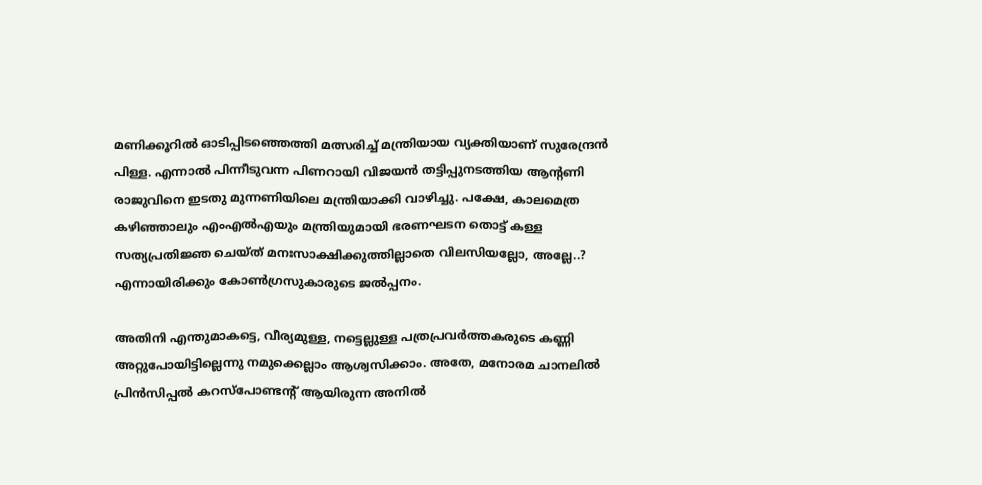മണിക്കൂറിൽ ഓടിപ്പിടഞ്ഞെത്തി മത്സരിച്ച് മന്ത്രിയായ വ്യക്തിയാണ് സുരേന്ദ്രൻ പിള്ള. എന്നാൽ പിന്നീടുവന്ന പിണറായി വിജയൻ തട്ടിപ്പുനടത്തിയ ആന്റണി രാജുവിനെ ഇടതു മുന്നണിയിലെ മന്ത്രിയാക്കി വാഴിച്ചു. പക്ഷേ, കാലമെത്ര കഴിഞ്ഞാലും എംഎൽഎയും മന്ത്രിയുമായി ഭരണഘടന തൊട്ട് കള്ള സത്യപ്രതിജ്ഞ ചെയ്ത് മനഃസാക്ഷിക്കുത്തില്ലാതെ വിലസിയല്ലോ, അല്ലേ..? എന്നായിരിക്കും കോൺഗ്രസുകാരുടെ ജൽപ്പനം.

അതിനി എന്തുമാകട്ടെ, വീര്യമുള്ള, നട്ടെല്ലുള്ള പത്രപ്രവർത്തകരുടെ കണ്ണി അറ്റുപോയിട്ടില്ലെന്നു നമുക്കെല്ലാം ആശ്വസിക്കാം. അതേ, മനോരമ ചാനലിൽ പ്രിൻസിപ്പൽ കറസ്‌പോണ്ടന്റ് ആയിരുന്ന അനിൽ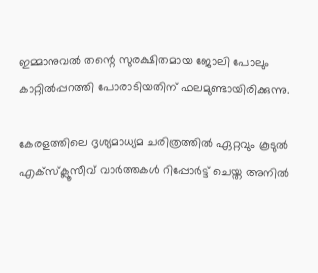ഇമ്മാനുവൽ തന്റെ സുരക്ഷിതമായ ജോലി പോലും കാറ്റിൽപ്പറത്തി പോരാടിയതിന് ഫലമുണ്ടായിരിക്കുന്നു.

കേരളത്തിലെ ദൃശ്യമാധ്യമ ചരിത്രത്തിൽ ഏറ്റവും കൂടുൽ എക്‌സ്‌ക്ലൂസീവ് വാർത്തകൾ റിപ്പോർട്ട് ചെയ്ത അനിൽ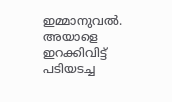ഇമ്മാനുവൽ. അയാളെ ഇറക്കിവിട്ട് പടിയടച്ച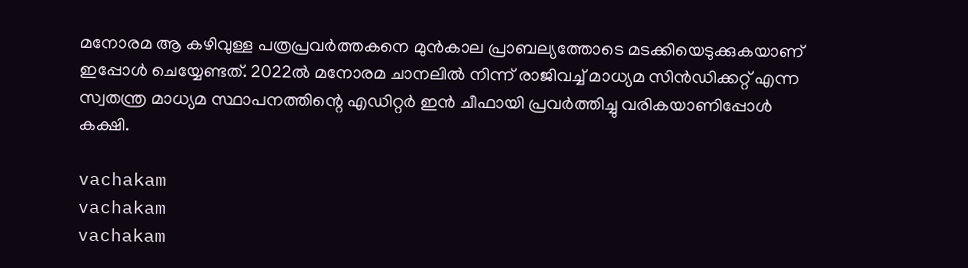മനോരമ ആ കഴിവുള്ള പത്രപ്രവർത്തകനെ മുൻകാല പ്രാബല്യത്തോടെ മടക്കിയെടുക്കുകയാണ് ഇപ്പോൾ ചെയ്യേണ്ടത്. 2022ൽ മനോരമ ചാനലിൽ നിന്ന് രാജിവച്ച് മാധ്യമ സിൻഡിക്കറ്റ് എന്ന സ്വതന്ത്ര മാധ്യമ സ്ഥാപനത്തിന്റെ എഡിറ്റർ ഇൻ ചീഫായി പ്രവർത്തിച്ചു വരികയാണിപ്പോൾ കക്ഷി.

vachakam
vachakam
vachakam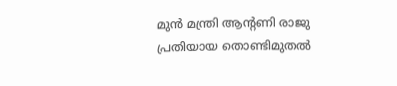മുൻ മന്ത്രി ആന്റണി രാജു പ്രതിയായ തൊണ്ടിമുതൽ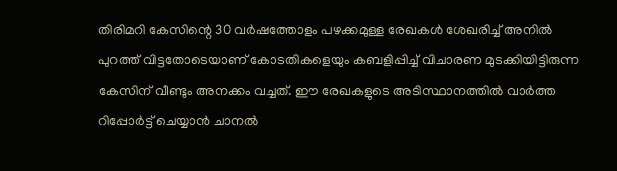തിരിമറി കേസിന്റെ 30 വർഷത്തോളം പഴക്കമുള്ള രേഖകൾ ശേഖരിച്ച് അനിൽ പുറത്ത് വിട്ടതോടെയാണ് കോടതികളെയും കബളിപ്പിച്ച് വിചാരണ മുടക്കിയിട്ടിരുന്ന കേസിന് വീണ്ടും അനക്കം വച്ചത്. ഈ രേഖകളുടെ അടിസ്ഥാനത്തിൽ വാർത്ത റിപ്പോർട്ട് ചെയ്യാൻ ചാനൽ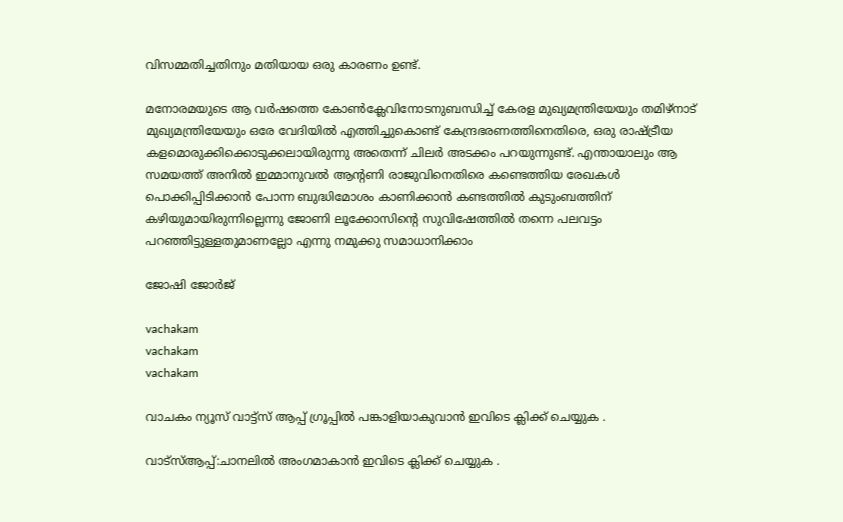വിസമ്മതിച്ചതിനും മതിയായ ഒരു കാരണം ഉണ്ട്.

മനോരമയുടെ ആ വർഷത്തെ കോൺക്ലേവിനോടനുബന്ധിച്ച് കേരള മുഖ്യമന്ത്രിയേയും തമിഴ്‌നാട് മുഖ്യമന്ത്രിയേയും ഒരേ വേദിയിൽ എത്തിച്ചുകൊണ്ട് കേന്ദ്രഭരണത്തിനെതിരെ, ഒരു രാഷ്ട്രീയ കളമൊരുക്കിക്കൊടുക്കലായിരുന്നു അതെന്ന് ചിലർ അടക്കം പറയുന്നുണ്ട്. എന്തായാലും ആ സമയത്ത് അനിൽ ഇമ്മാനുവൽ ആന്റണി രാജുവിനെതിരെ കണ്ടെത്തിയ രേഖകൾ പൊക്കിപ്പിടിക്കാൻ പോന്ന ബുദ്ധിമോശം കാണിക്കാൻ കണ്ടത്തിൽ കുടുംബത്തിന് കഴിയുമായിരുന്നില്ലെന്നു ജോണി ലൂക്കോസിന്റെ സുവിഷേത്തിൽ തന്നെ പലവട്ടം പറഞ്ഞിട്ടുള്ളതുമാണല്ലോ എന്നു നമുക്കു സമാധാനിക്കാം

ജോഷി ജോർജ്

vachakam
vachakam
vachakam

വാചകം ന്യൂസ് വാട്ട്സ് ആപ്പ് ഗ്രൂപ്പിൽ പങ്കാളിയാകുവാൻ ഇവിടെ ക്ലിക്ക് ചെയ്യുക .

വാട്സ്ആപ്പ്:ചാനലിൽ അംഗമാകാൻ ഇവിടെ ക്ലിക്ക് ചെയ്യുക .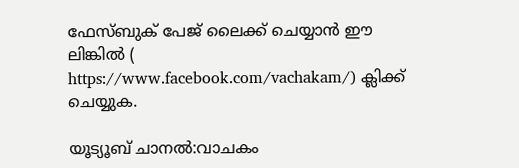ഫേസ്ബുക് പേജ് ലൈക്ക് ചെയ്യാൻ ഈ ലിങ്കിൽ (
https://www.facebook.com/vachakam/) ക്ലിക്ക് ചെയ്യുക.

യൂട്യൂബ് ചാനൽ:വാചകം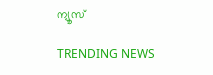ന്യൂസ്

TRENDING NEWS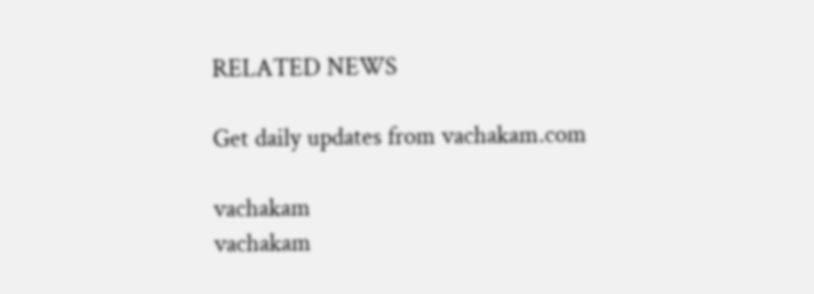RELATED NEWS

Get daily updates from vachakam.com

vachakam
vachakam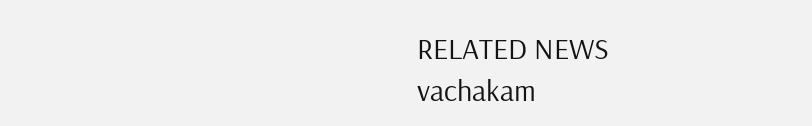RELATED NEWS
vachakam